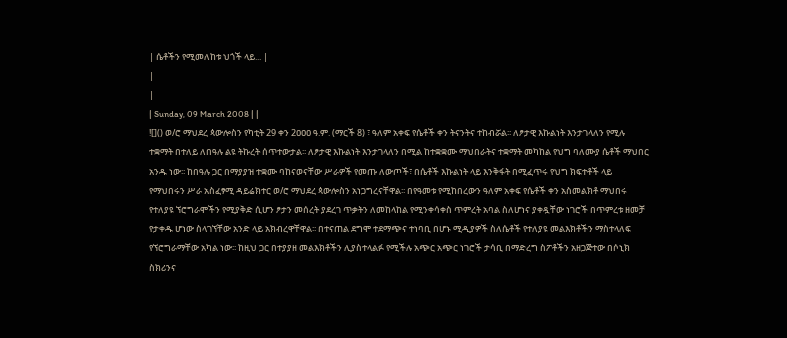| ሴቶችን የሚመለከቱ ህጎች ላይ... |
|
|
| Sunday, 09 March 2008 | |
![]() ወ/ሮ ማህደረ ጳውሎስን የካቲት 29 ቀን 2ዐዐዐ ዓ.ም. (ማርች 8) ፣ ዓለም አቀፍ የሴቶች ቀን ትናንትና ተከብሯል፡፡ ለፆታዊ እኩልነት እንታገላለን የሚሉ ተቋማት በተለይ ለበዓሉ ልዩ ትኩረት ሰጥተውታል፡፡ ለፆታዊ እኩልነት እንታገላለን በሚል ከተቋቋሙ ማህበራትና ተቋማት መካከል የህግ ባለሙያ ሴቶች ማህበር አንዱ ነው፡፡ ከበዓሉ ጋር በማያያዝ ተቋሙ ባከናወናቸው ሥራዎች የመጡ ለውጦች፣ በሴቶች እኩልነት ላይ እንቅፋት በሚፈጥሩ የህግ ክፍተቶች ላይ የማህበሩን ሥራ አስፈፃሚ ዳይሬክተር ወ/ሮ ማህደረ ጳውሎስን አነጋግረናቸዋል፡፡ በየዓመቱ የሚከበረውን ዓለም አቀፍ የሴቶች ቀን አስመልክቶ ማህበሩ የተለያዩ ኘሮግራሞችን የሚያቅድ ሲሆን ፆታን መሰረት ያደረገ ጥቃትን ለመከላከል የሚንቀሳቀስ ጥምረት አባል ስለሆነና ያቀዷቸው ነገሮች በጥምረቱ ዘመቻ የታቀዱ ሆነው ስላገኘቸው አንድ ላይ አክብረዋቸዋል፡፡ በተናጠል ደግሞ ተደማጭና ተነባቢ በሆኑ ሚዲያዎች ስለሴቶች የተለያዩ መልእክቶችን ማስተላለፍ የኘሮግራማቸው አካል ነው፡፡ ከዚህ ጋር በተያያዘ መልእክቶችን ሊያስተላልፉ የሚችሉ አጭር አጭር ነገሮች ታሳቢ በማድረግ ስፖቶችን አዘጋጅተው በሶኒክ ስክሪንና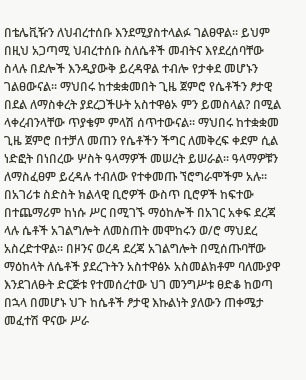በቴሌቪዥን ለህብረተሰቡ እንደሚያስተላልፉ ገልፀዋል፡፡ ይህም በዚህ አጋጣሚ ህብረተሰቡ ስለሴቶች መብትና እየደረሰባቸው ስላሉ በደሎች እንዲያውቅ ይረዳዋል ተብሎ የታቀደ መሆኑን ገልፀውናል፡፡ ማህበሩ ከተቋቋመበት ጊዜ ጀምሮ የሴቶችን ፆታዊ በደል ለማስቀረት ያደረጋችሁት አስተዋፅኦ ምን ይመስላል? በሚል ላቀረብንላቸው ጥያቄም ምላሽ ሰጥተውናል፡፡ ማህበሩ ከተቋቋመ ጊዜ ጀምሮ በተቻለ መጠን የሴቶችን ችግር ለመቅረፍ ቀደም ሲል ነድፎት በነበረው ሦስት ዓላማዎች መሠረት ይሠራል፡፡ ዓላማዎቹን ለማስፈፀም ይረዳሉ ተብለው የተቀመጡ ኘሮግራሞችም አሉ፡፡ በአገሪቱ ስድስት ክልላዊ ቢሮዎች ውስጥ ቢሮዎች ከፍተው በተጨማሪም ከነሱ ሥር በሚገኙ ማዕከሎች በአገር አቀፍ ደረጃ ላሉ ሴቶች አገልግሎት ለመስጠት መሞከሩን ወ/ሮ ማህደረ አስረድተዋል፡፡ በዞንና ወረዳ ደረጃ አገልግሎት በሚሰጡባቸው ማዕከላት ለሴቶች ያደረጉትን አስተዋፅኦ አስመልክቶም ባለሙያዋ እንደገለፁት ድርጅቱ የተመሰረተው ህገ መንግሥቱ ፀድቆ ከወጣ በኋላ በመሆኑ ህጉ ከሴቶች ፆታዊ እኩልነት ያለውን ጠቀሜታ መፈተሽ ዋናው ሥራ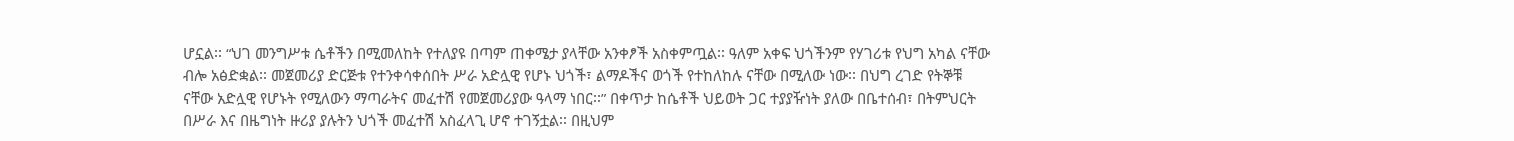ሆኗል፡፡ “ህገ መንግሥቱ ሴቶችን በሚመለከት የተለያዩ በጣም ጠቀሜታ ያላቸው አንቀፆች አስቀምጧል፡፡ ዓለም አቀፍ ህጎችንም የሃገሪቱ የህግ አካል ናቸው ብሎ አፅድቋል፡፡ መጀመሪያ ድርጅቱ የተንቀሳቀሰበት ሥራ አድሏዊ የሆኑ ህጎች፣ ልማዶችና ወጎች የተከለከሉ ናቸው በሚለው ነው፡፡ በህግ ረገድ የትኞቹ ናቸው አድሏዊ የሆኑት የሚለውን ማጣራትና መፈተሽ የመጀመሪያው ዓላማ ነበር፡፡” በቀጥታ ከሴቶች ህይወት ጋር ተያያዥነት ያለው በቤተሰብ፣ በትምህርት በሥራ እና በዜግነት ዙሪያ ያሉትን ህጎች መፈተሽ አስፈላጊ ሆኖ ተገኝቷል፡፡ በዚህም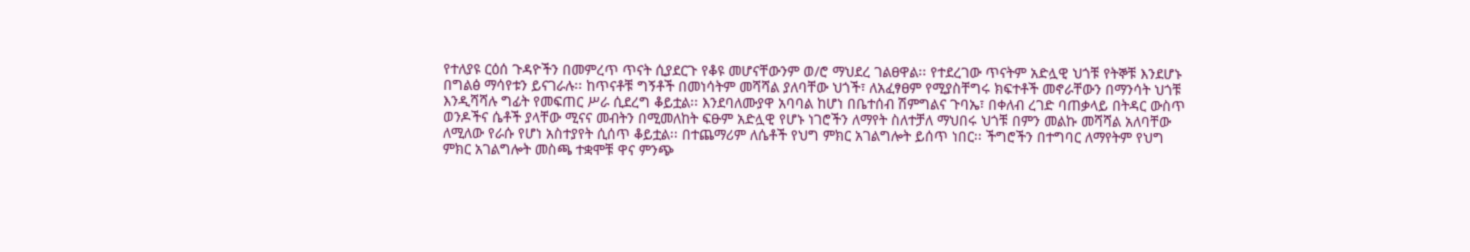የተለያዩ ርዕሰ ጉዳዮችን በመምረጥ ጥናት ሲያደርጉ የቆዩ መሆናቸውንም ወ/ሮ ማህደረ ገልፀዋል፡፡ የተደረገው ጥናትም አድሏዊ ህጎቹ የትኞቹ እንደሆኑ በግልፅ ማሳየቱን ይናገራሉ፡፡ ከጥናቶቹ ግኝቶች በመነሳትም መሻሻል ያለባቸው ህጎች፣ ለአፈፃፀም የሚያስቸግሩ ክፍተቶች መኖራቸውን በማንሳት ህጎቹ እንዲሻሻሉ ግፊት የመፍጠር ሥራ ሲደረግ ቆይቷል፡፡ እንደባለሙያዋ አባባል ከሆነ በቤተሰብ ሽምግልና ጉባኤ፣ በቀለብ ረገድ ባጠቃላይ በትዳር ውስጥ ወንዶችና ሴቶች ያላቸው ሚናና መብትን በሚመለከት ፍፁም አድሏዊ የሆኑ ነገሮችን ለማየት ስለተቻለ ማህበሩ ህጎቹ በምን መልኩ መሻሻል አለባቸው ለሚለው የራሱ የሆነ አስተያየት ሲሰጥ ቆይቷል፡፡ በተጨማሪም ለሴቶች የህግ ምክር አገልግሎት ይሰጥ ነበር፡፡ ችግሮችን በተግባር ለማየትም የህግ ምክር አገልግሎት መስጫ ተቋሞቹ ዋና ምንጭ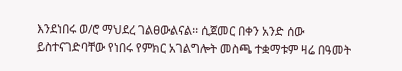እንደነበሩ ወ/ሮ ማህደረ ገልፀውልናል፡፡ ሲጀመር በቀን አንድ ሰው ይስተናገድባቸው የነበሩ የምክር አገልግሎት መስጫ ተቋማቱም ዛሬ በዓመት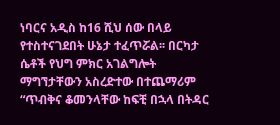ነባርና አዲስ ከ16 ሺህ ሰው በላይ የተስተናገደበት ሁኔታ ተፈጥሯል፡፡ በርካታ ሴቶች የህግ ምክር አገልግሎት ማግኘታቸውን አስረድተው በተጨማሪም “ጥብቅና ቆመንላቸው ከፍቺ በኋላ በትዳር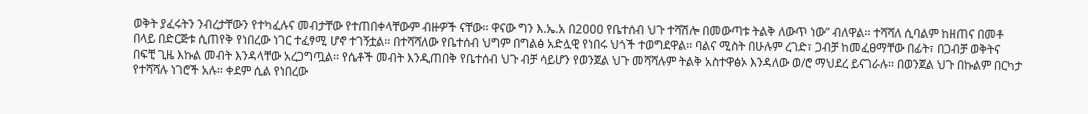ወቅት ያፈሩትን ንብረታቸውን የተካፈሉና መብታቸው የተጠበቀላቸውም ብዙዎች ናቸው፡፡ ዋናው ግን እ.ኤ.አ በ2ዐዐዐ የቤተሰብ ህጉ ተሻሽሎ በመውጣቱ ትልቅ ለውጥ ነው” ብለዋል፡፡ ተሻሻለ ሲባልም ከዘጠና በመቶ በላይ በድርጅቱ ሲጠየቅ የነበረው ነገር ተፈፃሚ ሆኖ ተገኝቷል፡፡ በተሻሻለው የቤተሰብ ህግም በግልፅ አድሏዊ የነበሩ ህጎች ተወግደዋል፡፡ ባልና ሚስት በሁሉም ረገድ፣ ጋብቻ ከመፈፀማቸው በፊት፣ በጋብቻ ወቅትና በፍቺ ጊዜ እኩል መብት እንዳላቸው አረጋግጧል፡፡ የሴቶች መብት እንዲጠበቅ የቤተሰብ ህጉ ብቻ ሳይሆን የወንጀል ህጉ መሻሻሉም ትልቅ አስተዋፅኦ እንዳለው ወ/ሮ ማህደረ ይናገራሉ፡፡ በወንጀል ህጉ በኩልም በርካታ የተሻሻሉ ነገሮች አሉ፡፡ ቀደም ሲል የነበረው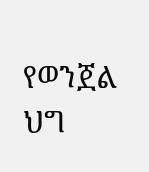የወንጀል ህግ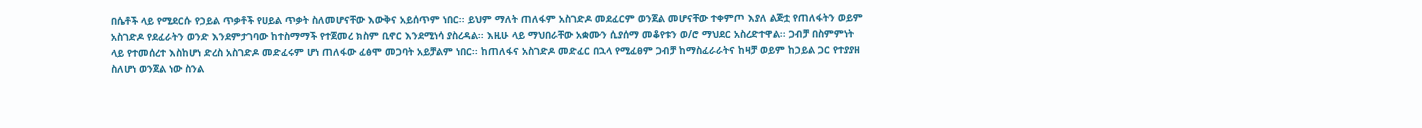በሴቶች ላይ የሚደርሱ የኃይል ጥቃቶች የሀይል ጥቃት ስለመሆናቸው እውቅና አይሰጥም ነበር፡፡ ይህም ማለት ጠለፋም አስገድዶ መደፈርም ወንጀል መሆናቸው ተቀምጦ እያለ ልጅቷ የጠለፋትን ወይም አስገድዶ የደፈራትን ወንድ እንደምታገባው ከተስማማች የተጀመረ ክስም ቢኖር እንደሚነሳ ያስረዳል፡፡ እዚሁ ላይ ማህበራቸው አቋሙን ሲያሰማ መቆየቱን ወ/ሮ ማህደር አስረድተዋል፡፡ ጋብቻ በስምምነት ላይ የተመሰረተ እስከሆነ ድረስ አስገድዶ መድፈሩም ሆነ ጠለፋው ፈፅሞ መጋባት አይቻልም ነበር፡፡ ከጠለፋና አስገድዶ መድፈር በኋላ የሚፈፀም ጋብቻ ከማስፈራራትና ከዛቻ ወይም ከኃይል ጋር የተያያዘ ስለሆነ ወንጀል ነው ስንል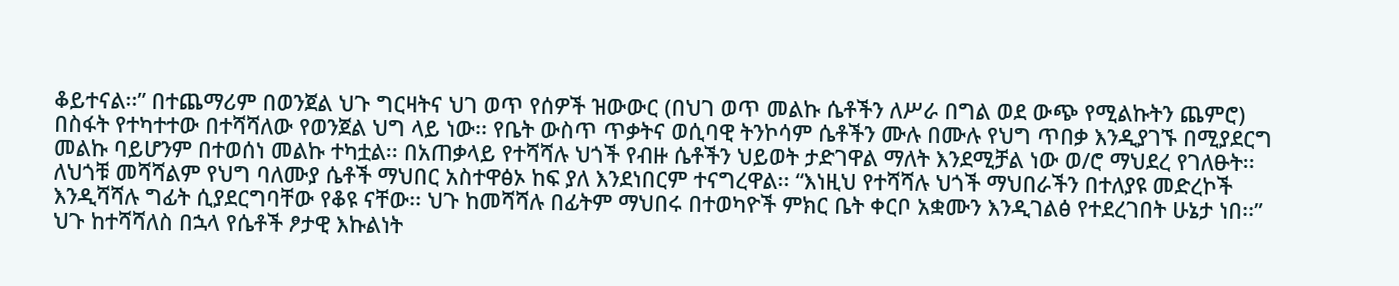ቆይተናል፡፡” በተጨማሪም በወንጀል ህጉ ግርዛትና ህገ ወጥ የሰዎች ዝውውር (በህገ ወጥ መልኩ ሴቶችን ለሥራ በግል ወደ ውጭ የሚልኩትን ጨምሮ) በስፋት የተካተተው በተሻሻለው የወንጀል ህግ ላይ ነው፡፡ የቤት ውስጥ ጥቃትና ወሲባዊ ትንኮሳም ሴቶችን ሙሉ በሙሉ የህግ ጥበቃ እንዲያገኙ በሚያደርግ መልኩ ባይሆንም በተወሰነ መልኩ ተካቷል፡፡ በአጠቃላይ የተሻሻሉ ህጎች የብዙ ሴቶችን ህይወት ታድገዋል ማለት እንደሚቻል ነው ወ/ሮ ማህደረ የገለፁት፡፡ ለህጎቹ መሻሻልም የህግ ባለሙያ ሴቶች ማህበር አስተዋፅኦ ከፍ ያለ እንደነበርም ተናግረዋል፡፡ “እነዚህ የተሻሻሉ ህጎች ማህበራችን በተለያዩ መድረኮች እንዲሻሻሉ ግፊት ሲያደርግባቸው የቆዩ ናቸው፡፡ ህጉ ከመሻሻሉ በፊትም ማህበሩ በተወካዮች ምክር ቤት ቀርቦ አቋሙን እንዲገልፅ የተደረገበት ሁኔታ ነበ፡፡” ህጉ ከተሻሻለስ በኋላ የሴቶች ፆታዊ እኩልነት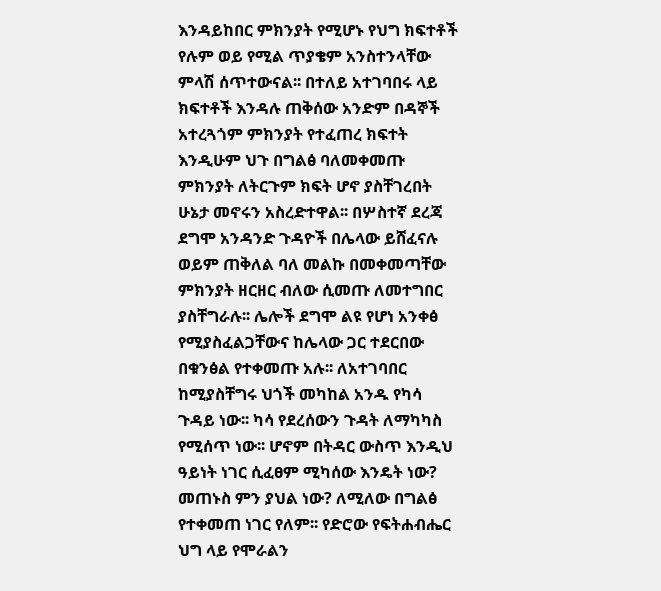እንዳይከበር ምክንያት የሚሆኑ የህግ ክፍተቶች የሉም ወይ የሚል ጥያቄም አንስተንላቸው ምላሽ ሰጥተውናል፡፡ በተለይ አተገባበሩ ላይ ክፍተቶች እንዳሉ ጠቅሰው አንድም በዳኞች አተረጓጎም ምክንያት የተፈጠረ ክፍተት እንዲሁም ህጉ በግልፅ ባለመቀመጡ ምክንያት ለትርጉም ክፍት ሆኖ ያስቸገረበት ሁኔታ መኖሩን አስረድተዋል፡፡ በሦስተኛ ደረጃ ደግሞ አንዳንድ ጉዳዮች በሌላው ይሸፈናሉ ወይም ጠቅለል ባለ መልኩ በመቀመጣቸው ምክንያት ዘርዘር ብለው ሲመጡ ለመተግበር ያስቸግራሉ፡፡ ሌሎች ደግሞ ልዩ የሆነ አንቀፅ የሚያስፈልጋቸውና ከሌላው ጋር ተደርበው በቁንፅል የተቀመጡ አሉ፡፡ ለአተገባበር ከሚያስቸግሩ ህጎች መካከል አንዱ የካሳ ጉዳይ ነው፡፡ ካሳ የደረሰውን ጉዳት ለማካካስ የሚሰጥ ነው፡፡ ሆኖም በትዳር ውስጥ እንዲህ ዓይነት ነገር ሲፈፀም ሚካሰው እንዴት ነው? መጠኑስ ምን ያህል ነው? ለሚለው በግልፅ የተቀመጠ ነገር የለም፡፡ የድሮው የፍትሐብሔር ህግ ላይ የሞራልን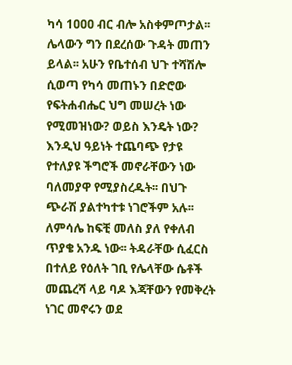ካሳ 1ዐዐዐ ብር ብሎ አስቀምጦታል፡፡ ሌላውን ግን በደረሰው ጉዳት መጠን ይላል፡፡ አሁን የቤተሰብ ህጉ ተሻሽሎ ሲወጣ የካሳ መጠኑን በድሮው የፍትሐብሔር ህግ መሠረት ነው የሚመዝነው? ወይስ እንዴት ነው? እንዲህ ዓይነት ተጨባጭ የታዩ የተለያዩ ችግሮች መኖራቸውን ነው ባለመያዋ የሚያስረዱት፡፡ በህጉ ጭራሽ ያልተካተቱ ነገሮችም አሉ፡፡ ለምሳሌ ከፍቺ መለስ ያለ የቀለብ ጥያቄ አንዱ ነው፡፡ ትዳራቸው ሲፈርስ በተለይ የዕለት ገቢ የሌላቸው ሴቶች መጨረሻ ላይ ባዶ እጃቸውን የመቅረት ነገር መኖሩን ወደ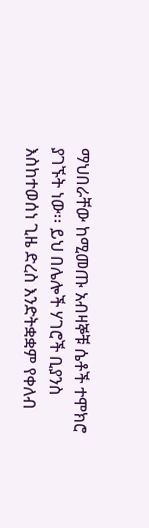ማህበራቸው ከሚመጡ አብዛኞቹ ሴቶች ተሞክሮ ያገኙት ነው፡፡ ይህ በሌሎች ሃገሮች ቢያንስ እስከተወሰነ ጊዜ ድረስ እንድትቋቋም የቀለብ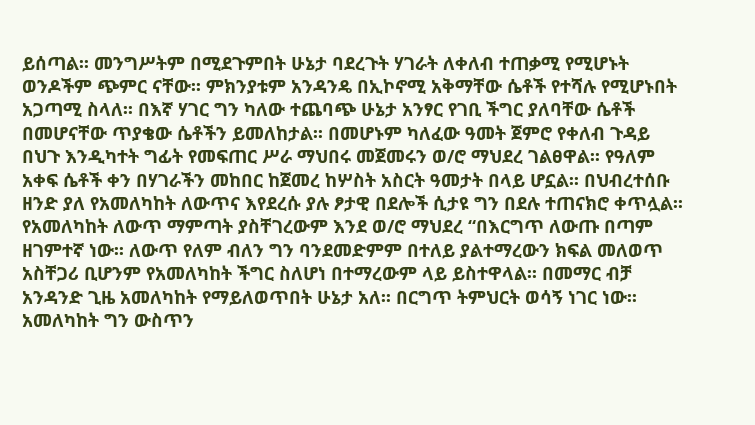ይሰጣል፡፡ መንግሥትም በሚደጉምበት ሁኔታ ባደረጉት ሃገራት ለቀለብ ተጠቃሚ የሚሆኑት ወንዶችም ጭምር ናቸው፡፡ ምክንያቱም አንዳንዴ በኢኮኖሚ አቅማቸው ሴቶች የተሻሉ የሚሆኑበት አጋጣሚ ስላለ፡፡ በእኛ ሃገር ግን ካለው ተጨባጭ ሁኔታ አንፃር የገቢ ችግር ያለባቸው ሴቶች በመሆናቸው ጥያቄው ሴቶችን ይመለከታል፡፡ በመሆኑም ካለፈው ዓመት ጀምሮ የቀለብ ጉዳይ በህጉ እንዲካተት ግፊት የመፍጠር ሥራ ማህበሩ መጀመሩን ወ/ሮ ማህደረ ገልፀዋል፡፡ የዓለም አቀፍ ሴቶች ቀን በሃገራችን መከበር ከጀመረ ከሦስት አስርት ዓመታት በላይ ሆኗል፡፡ በህብረተሰቡ ዘንድ ያለ የአመለካከት ለውጥና እየደረሱ ያሉ ፆታዊ በደሎች ሲታዩ ግን በደሉ ተጠናክሮ ቀጥሏል፡፡ የአመለካከት ለውጥ ማምጣት ያስቸገረውም እንደ ወ/ሮ ማህደረ “በእርግጥ ለውጡ በጣም ዘገምተኛ ነው፡፡ ለውጥ የለም ብለን ግን ባንደመድምም በተለይ ያልተማረውን ክፍል መለወጥ አስቸጋሪ ቢሆንም የአመለካከት ችግር ስለሆነ በተማረውም ላይ ይስተዋላል፡፡ በመማር ብቻ አንዳንድ ጊዜ አመለካከት የማይለወጥበት ሁኔታ አለ፡፡ በርግጥ ትምህርት ወሳኝ ነገር ነው፡፡ አመለካከት ግን ውስጥን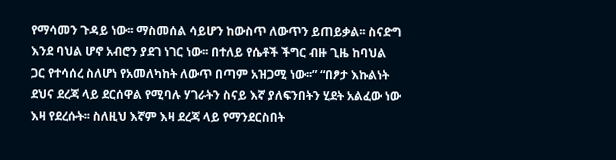የማሳመን ጉዳይ ነው፡፡ ማስመሰል ሳይሆን ከውስጥ ለውጥን ይጠይቃል፡፡ ስናድግ እንደ ባህል ሆኖ አብሮን ያደገ ነገር ነው፡፡ በተለይ የሴቶች ችግር ብዙ ጊዜ ከባህል ጋር የተሳሰረ ስለሆነ የአመለካከት ለውጥ በጣም አዝጋሚ ነው፡፡” “በፆታ እኩልነት ደህና ደረጃ ላይ ደርሰዋል የሚባሉ ሃገራትን ስናይ እኛ ያለፍንበትን ሂደት አልፈው ነው እዛ የደረሱት፡፡ ስለዚህ እኛም እዛ ደረጃ ላይ የማንደርስበት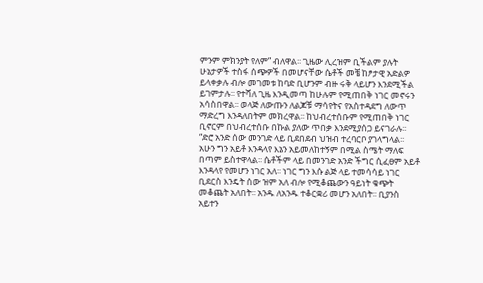ምንም ምክንያት የለም” ብለዋል፡፡ ጊዜው ሊረዝም ቢችልም ያሉት ሁኔታዎች ተስፋ ሰጭዎች በመሆናቸው ሴቶች መቼ ከፆታዊ አድልዎ ይላቀቃሉ ብሎ መገመቱ ከባድ ቢሆንም ብዙ ሩቅ ላይሆን እንደሚችል ይገምታሉ፡፡ የተሻለ ጊዜ እንዲመጣ ከሁሉም የሚጠበቅ ነገር መኖሩን አሳስበዋል፡፡ ወላጅ ለውጡን ለልጆቹ ማሳየትና የአስተዳደግ ለውጥ ማድረግ እንዳለበትም መክረዋል፡፡ ከህብረተሰቡም የሚጠበቅ ነገር ቢኖርም በህብረተሰቡ በኩል ያለው ጥበቃ እንደሚያሰጋ ይናገራሉ፡፡ “ድሮ አንድ ሰው መንገድ ላይ ቢደበደብ ህዝብ ተረባርቦ ያገላግላል፡፡ አሁን ግን አይቶ እንዳላየ እኔን አይመለከተኝም በሚል ስሜት ማለፍ በጣም ይስተዋላል፡፡ ሴቶችም ላይ በመንገድ አንድ ችግር ሲፈፀም አይቶ እንዳላየ የመሆን ነገር አለ፡፡ ነገር ግን እሱ ልጅ ላይ ተመሳሳይ ነገር ቢደርስ እንዴት ሰው ዝም አለ ብሎ የሚቆጨውን ዓይነት ቁጭት መቆጨት አለበት፡፡ አንዱ ለአንዱ ተቆርቋሪ መሆን አለበት፡፡ ቢያንስ አይተን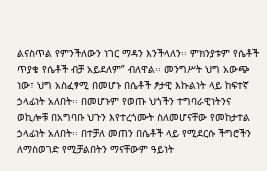ልናስጥል የምንችለውን ነገር ማዳን እንችላለን፡፡ ምክንያቱም የሴቶች ጥያቄ የሴቶች ብቻ አይደለም” ብለዋል፡፡ መንግሥት ህግ አውጭ ነው፣ ህግ አስፈፃሚ በመሆኑ በሴቶች ፆታዊ እኩልነት ላይ ከፍተኛ ኃላፊነት አለበት፡፡ በመሆኑም የወጡ ህጎችን ተግባራዊነትንና ወኪሎቹ በአግባቡ ህጉን እየተረጎሙት ስለመሆናቸው የመከታተል ኃላፊነት አለበት፡፡ በተቻለ መጠን በሴቶች ላይ የሚደርሱ ችግሮችን ለማስወገድ የሚቻልበትን ማናቸውም ዓይነት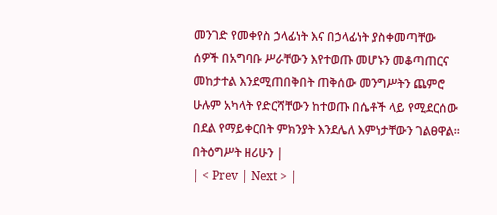መንገድ የመቀየስ ኃላፊነት እና በኃላፊነት ያስቀመጣቸው ሰዎች በአግባቡ ሥራቸውን እየተወጡ መሆኑን መቆጣጠርና መከታተል እንደሚጠበቅበት ጠቅሰው መንግሥትን ጨምሮ ሁሉም አካላት የድርሻቸውን ከተወጡ በሴቶች ላይ የሚደርሰው በደል የማይቀርበት ምክንያት እንደሌለ እምነታቸውን ገልፀዋል፡፡ በትዕግሥት ዘሪሁን |
| < Prev | Next > |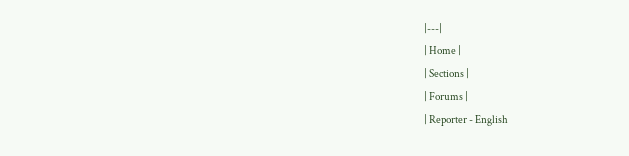|---|
| Home |
| Sections |
| Forums |
| Reporter - English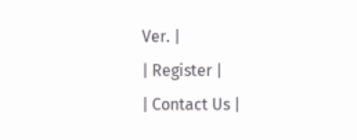Ver. |
| Register |
| Contact Us |